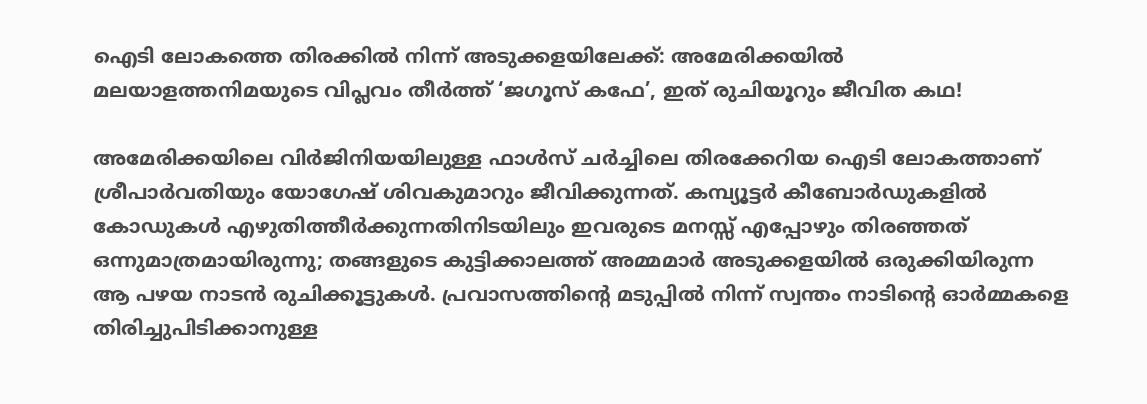ഐടി ലോകത്തെ തിരക്കിൽ നിന്ന് അടുക്കളയിലേക്ക്: അമേരിക്കയിൽ മലയാളത്തനിമയുടെ വിപ്ലവം തീർത്ത് ‘ജഗൂസ് കഫേ’, ഇത് രുചിയൂറും ജീവിത കഥ!

അമേരിക്കയിലെ വിർജിനിയയിലുള്ള ഫാൾസ് ചർച്ചിലെ തിരക്കേറിയ ഐടി ലോകത്താണ് ശ്രീപാർവതിയും യോഗേഷ് ശിവകുമാറും ജീവിക്കുന്നത്. കമ്പ്യൂട്ടർ കീബോർഡുകളിൽ കോഡുകൾ എഴുതിത്തീർക്കുന്നതിനിടയിലും ഇവരുടെ മനസ്സ് എപ്പോഴും തിരഞ്ഞത് ഒന്നുമാത്രമായിരുന്നു; തങ്ങളുടെ കുട്ടിക്കാലത്ത് അമ്മമാർ അടുക്കളയിൽ ഒരുക്കിയിരുന്ന ആ പഴയ നാടൻ രുചിക്കൂട്ടുകൾ. പ്രവാസത്തിൻ്റെ മടുപ്പിൽ നിന്ന് സ്വന്തം നാടിൻ്റെ ഓർമ്മകളെ തിരിച്ചുപിടിക്കാനുള്ള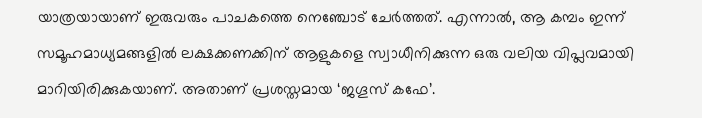യാത്രയായാണ് ഇരുവരും പാചകത്തെ നെഞ്ചോട് ചേർത്തത്. എന്നാൽ, ആ കമ്പം ഇന്ന് സമൂഹമാധ്യമങ്ങളിൽ ലക്ഷക്കണക്കിന് ആളുകളെ സ്വാധീനിക്കുന്ന ഒരു വലിയ വിപ്ലവമായി മാറിയിരിക്കുകയാണ്. അതാണ് പ്രശസ്തമായ ‘ജഗൂസ് കഫേ’.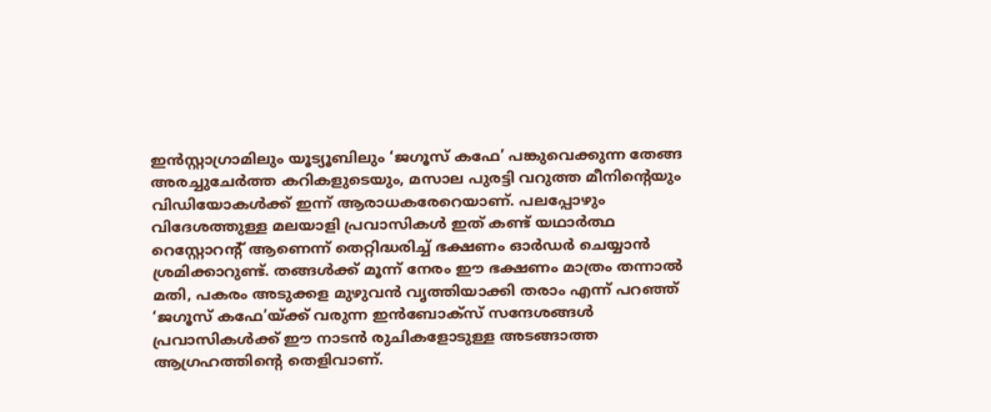ഇൻസ്റ്റാഗ്രാമിലും യൂട്യൂബിലും ‘ജഗൂസ് കഫേ’ പങ്കുവെക്കുന്ന തേങ്ങ അരച്ചുചേർത്ത കറികളുടെയും, മസാല പുരട്ടി വറുത്ത മീനിൻ്റെയും വിഡിയോകൾക്ക് ഇന്ന് ആരാധകരേറെയാണ്. പലപ്പോഴും വിദേശത്തുള്ള മലയാളി പ്രവാസികൾ ഇത് കണ്ട് യഥാർത്ഥ റെസ്റ്റോറൻ്റ് ആണെന്ന് തെറ്റിദ്ധരിച്ച് ഭക്ഷണം ഓർഡർ ചെയ്യാൻ ശ്രമിക്കാറുണ്ട്. തങ്ങൾക്ക് മൂന്ന് നേരം ഈ ഭക്ഷണം മാത്രം തന്നാൽ മതി, പകരം അടുക്കള മുഴുവൻ വൃത്തിയാക്കി തരാം എന്ന് പറഞ്ഞ് ‘ജഗൂസ് കഫേ’യ്ക്ക് വരുന്ന ഇൻബോക്സ് സന്ദേശങ്ങൾ പ്രവാസികൾക്ക് ഈ നാടൻ രുചികളോടുള്ള അടങ്ങാത്ത ആഗ്രഹത്തിൻ്റെ തെളിവാണ്.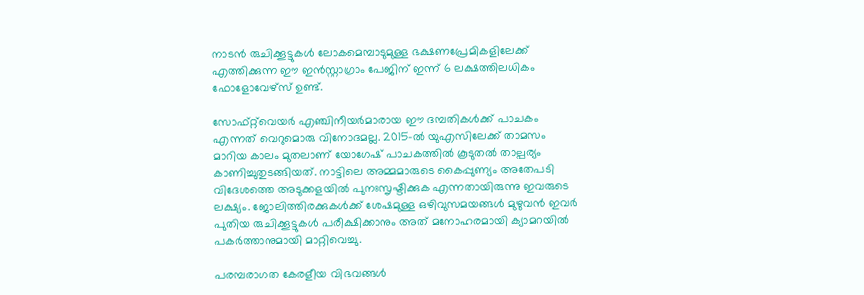നാടൻ രുചിക്കൂട്ടുകൾ ലോകമെമ്പാടുമുള്ള ഭക്ഷണപ്രേമികളിലേക്ക് എത്തിക്കുന്ന ഈ ഇൻസ്റ്റാഗ്രാം പേജിന് ഇന്ന് 6 ലക്ഷത്തിലധികം ഫോളോവേഴ്സ് ഉണ്ട്.

സോഫ്റ്റ്‌വെയർ എഞ്ചിനീയർമാരായ ഈ ദമ്പതികൾക്ക് പാചകം എന്നത് വെറുമൊരു വിനോദമല്ല. 2015-ൽ യുഎസിലേക്ക് താമസം മാറിയ കാലം മുതലാണ് യോഗേഷ് പാചകത്തിൽ കൂടുതൽ താല്പര്യം കാണിച്ചുതുടങ്ങിയത്. നാട്ടിലെ അമ്മമാരുടെ കൈപ്പുണ്യം അതേപടി വിദേശത്തെ അടുക്കളയിൽ പുനഃസൃഷ്ടിക്കുക എന്നതായിരുന്നു ഇവരുടെ ലക്ഷ്യം. ജോലിത്തിരക്കുകൾക്ക് ശേഷമുള്ള ഒഴിവുസമയങ്ങൾ മുഴുവൻ ഇവർ പുതിയ രുചിക്കൂട്ടുകൾ പരീക്ഷിക്കാനും അത് മനോഹരമായി ക്യാമറയിൽ പകർത്താനുമായി മാറ്റിവെച്ചു.

പരമ്പരാഗത കേരളീയ വിഭവങ്ങൾ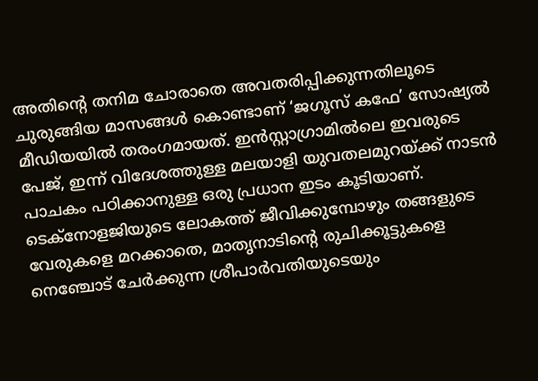അതിൻ്റെ തനിമ ചോരാതെ അവതരിപ്പിക്കുന്നതിലൂടെ ചുരുങ്ങിയ മാസങ്ങൾ കൊണ്ടാണ് ‘ജഗൂസ് കഫേ’ സോഷ്യൽ മീഡിയയിൽ തരംഗമായത്. ഇൻസ്റ്റാഗ്രാമിൽലെ ഇവരുടെ പേജ്, ഇന്ന് വിദേശത്തുള്ള മലയാളി യുവതലമുറയ്ക്ക് നാടൻ പാചകം പഠിക്കാനുള്ള ഒരു പ്രധാന ഇടം കൂടിയാണ്. ടെക്നോളജിയുടെ ലോകത്ത് ജീവിക്കുമ്പോഴും തങ്ങളുടെ വേരുകളെ മറക്കാതെ, മാതൃനാടിൻ്റെ രുചിക്കൂട്ടുകളെ നെഞ്ചോട് ചേർക്കുന്ന ശ്രീപാർവതിയുടെയും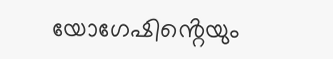യോഗേഷിൻ്റെയും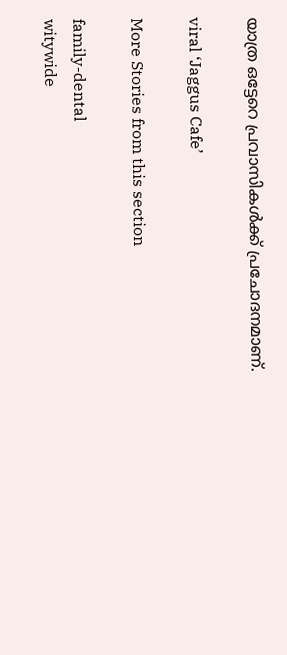യാത്ര ഒട്ടേറെ പ്രവാസികൾക്ക് പ്രചോദനമാണ്.

viral ‘Jaggus Cafe’

More Stories from this section

family-dental
witywide